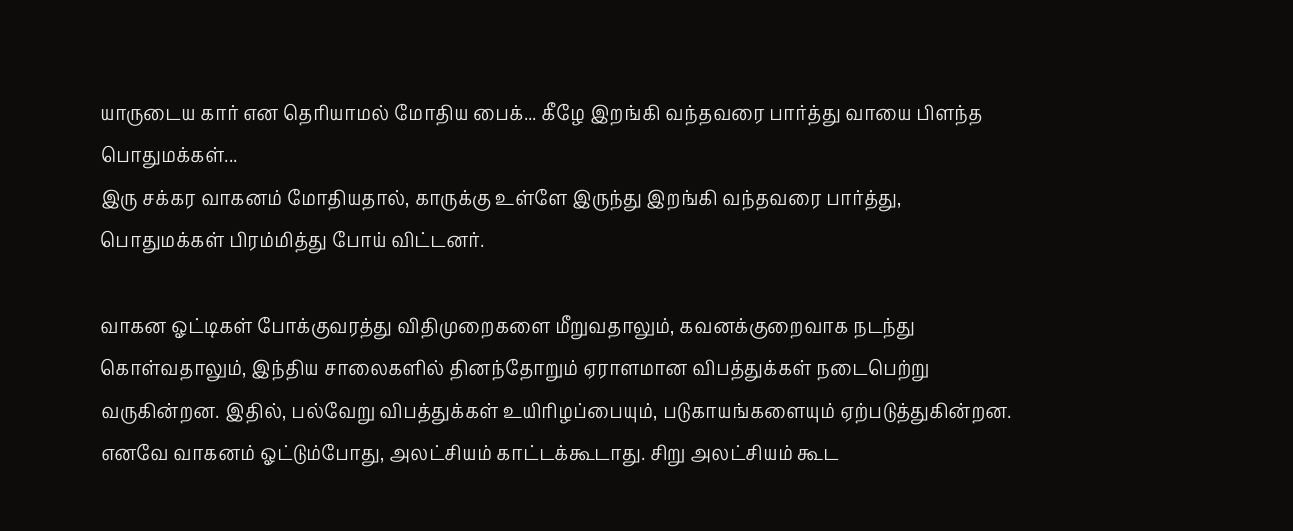யாருடைய கார் என தெரியாமல் மோதிய பைக்... கீழே இறங்கி வந்தவரை பார்த்து வாயை பிளந்த பொதுமக்கள்...
இரு சக்கர வாகனம் மோதியதால், காருக்கு உள்ளே இருந்து இறங்கி வந்தவரை பார்த்து, பொதுமக்கள் பிரம்மித்து போய் விட்டனர்.

வாகன ஓட்டிகள் போக்குவரத்து விதிமுறைகளை மீறுவதாலும், கவனக்குறைவாக நடந்து கொள்வதாலும், இந்திய சாலைகளில் தினந்தோறும் ஏராளமான விபத்துக்கள் நடைபெற்று வருகின்றன. இதில், பல்வேறு விபத்துக்கள் உயிரிழப்பையும், படுகாயங்களையும் ஏற்படுத்துகின்றன. எனவே வாகனம் ஓட்டும்போது, அலட்சியம் காட்டக்கூடாது. சிறு அலட்சியம் கூட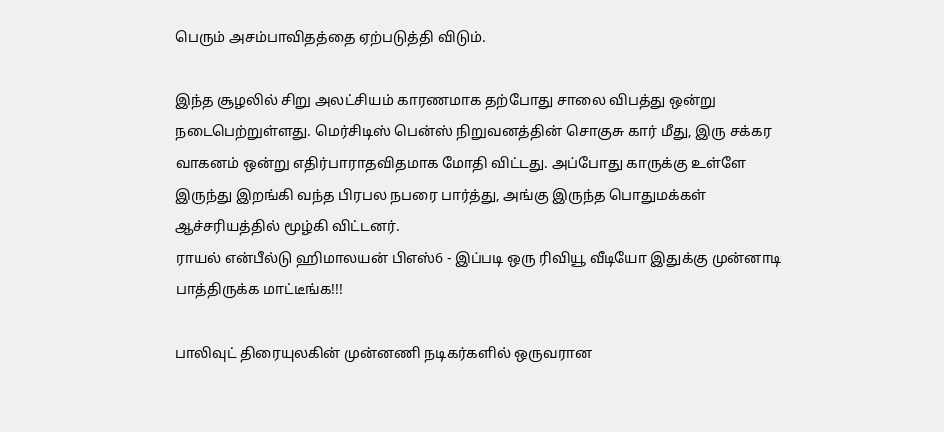பெரும் அசம்பாவிதத்தை ஏற்படுத்தி விடும்.

இந்த சூழலில் சிறு அலட்சியம் காரணமாக தற்போது சாலை விபத்து ஒன்று நடைபெற்றுள்ளது. மெர்சிடிஸ் பென்ஸ் நிறுவனத்தின் சொகுசு கார் மீது, இரு சக்கர வாகனம் ஒன்று எதிர்பாராதவிதமாக மோதி விட்டது. அப்போது காருக்கு உள்ளே இருந்து இறங்கி வந்த பிரபல நபரை பார்த்து, அங்கு இருந்த பொதுமக்கள் ஆச்சரியத்தில் மூழ்கி விட்டனர்.
ராயல் என்பீல்டு ஹிமாலயன் பிஎஸ்6 - இப்படி ஒரு ரிவியூ வீடியோ இதுக்கு முன்னாடி பாத்திருக்க மாட்டீங்க!!!

பாலிவுட் திரையுலகின் முன்னணி நடிகர்களில் ஒருவரான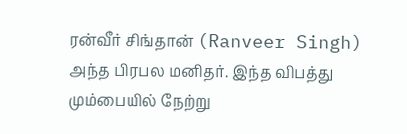ரன்வீர் சிங்தான் (Ranveer Singh) அந்த பிரபல மனிதர். இந்த விபத்து மும்பையில் நேற்று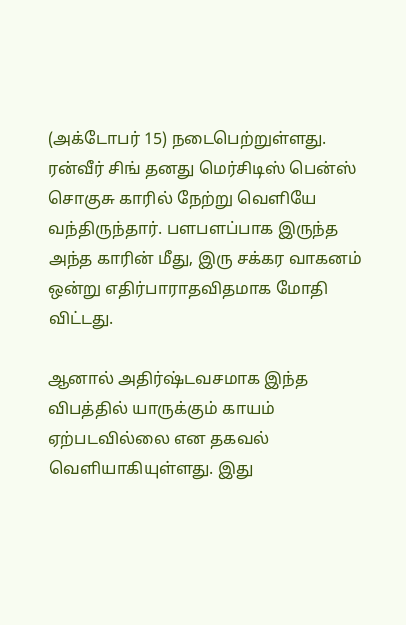(அக்டோபர் 15) நடைபெற்றுள்ளது. ரன்வீர் சிங் தனது மெர்சிடிஸ் பென்ஸ் சொகுசு காரில் நேற்று வெளியே வந்திருந்தார். பளபளப்பாக இருந்த அந்த காரின் மீது, இரு சக்கர வாகனம் ஒன்று எதிர்பாராதவிதமாக மோதி விட்டது.

ஆனால் அதிர்ஷ்டவசமாக இந்த விபத்தில் யாருக்கும் காயம் ஏற்படவில்லை என தகவல் வெளியாகியுள்ளது. இது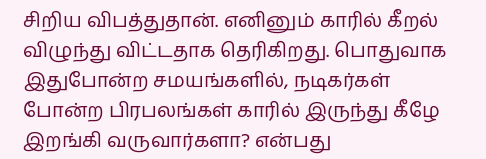சிறிய விபத்துதான். எனினும் காரில் கீறல் விழுந்து விட்டதாக தெரிகிறது. பொதுவாக இதுபோன்ற சமயங்களில், நடிகர்கள் போன்ற பிரபலங்கள் காரில் இருந்து கீழே இறங்கி வருவார்களா? என்பது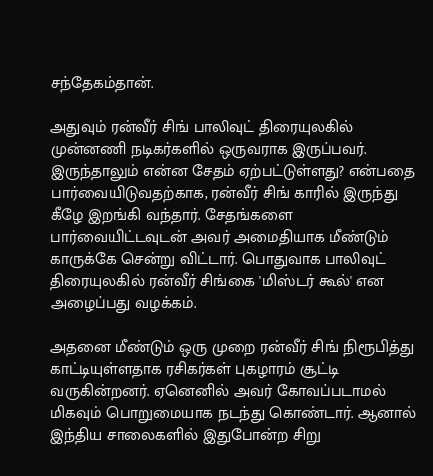சந்தேகம்தான்.

அதுவும் ரன்வீர் சிங் பாலிவுட் திரையுலகில் முன்னணி நடிகர்களில் ஒருவராக இருப்பவர். இருந்தாலும் என்ன சேதம் ஏற்பட்டுள்ளது? என்பதை பார்வையிடுவதற்காக, ரன்வீர் சிங் காரில் இருந்து கீழே இறங்கி வந்தார். சேதங்களை பார்வையிட்டவுடன் அவர் அமைதியாக மீண்டும் காருக்கே சென்று விட்டார். பொதுவாக பாலிவுட் திரையுலகில் ரன்வீர் சிங்கை 'மிஸ்டர் கூல்' என அழைப்பது வழக்கம்.

அதனை மீண்டும் ஒரு முறை ரன்வீர் சிங் நிரூபித்து காட்டியுள்ளதாக ரசிகர்கள் புகழாரம் சூட்டி வருகின்றனர். ஏனெனில் அவர் கோவப்படாமல் மிகவும் பொறுமையாக நடந்து கொண்டார். ஆனால் இந்திய சாலைகளில் இதுபோன்ற சிறு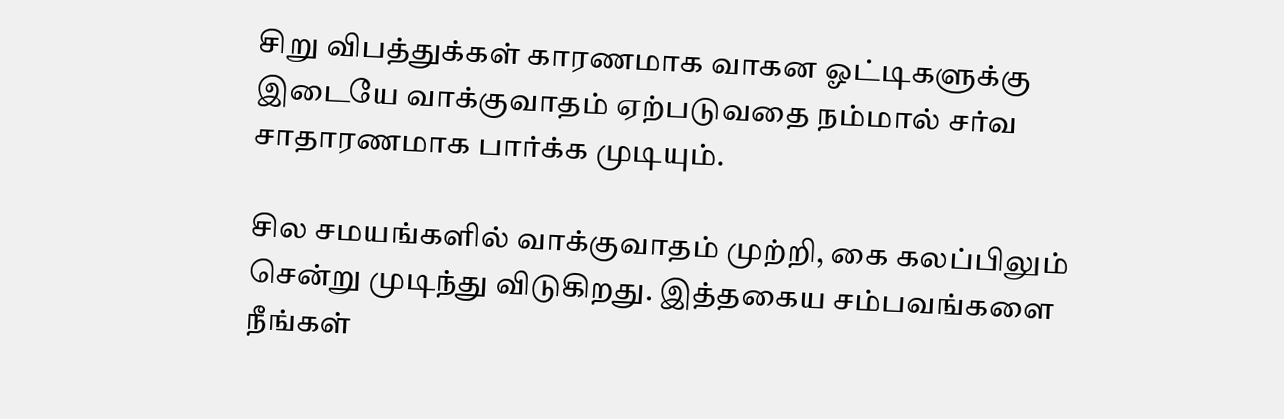சிறு விபத்துக்கள் காரணமாக வாகன ஓட்டிகளுக்கு இடையே வாக்குவாதம் ஏற்படுவதை நம்மால் சர்வ சாதாரணமாக பார்க்க முடியும்.

சில சமயங்களில் வாக்குவாதம் முற்றி, கை கலப்பிலும் சென்று முடிந்து விடுகிறது. இத்தகைய சம்பவங்களை நீங்கள்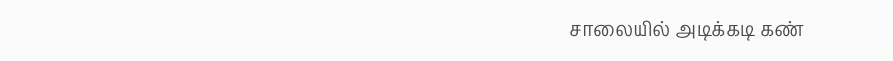சாலையில் அடிக்கடி கண்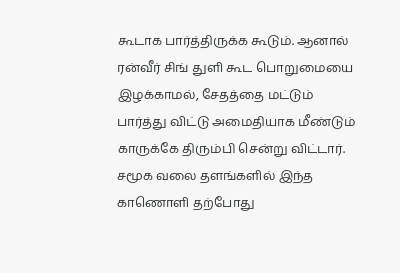கூடாக பார்த்திருக்க கூடும். ஆனால் ரன்வீர் சிங் துளி கூட பொறுமையை இழக்காமல், சேதத்தை மட்டும் பார்த்து விட்டு அமைதியாக மீண்டும் காருக்கே திரும்பி சென்று விட்டார். சமூக வலை தளங்களில் இந்த காணொளி தற்போது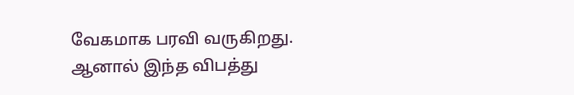வேகமாக பரவி வருகிறது.
ஆனால் இந்த விபத்து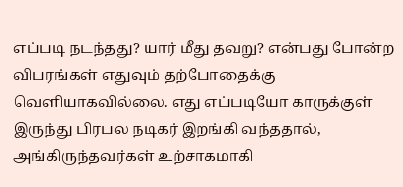எப்படி நடந்தது? யார் மீது தவறு? என்பது போன்ற விபரங்கள் எதுவும் தற்போதைக்கு வெளியாகவில்லை. எது எப்படியோ காருக்குள் இருந்து பிரபல நடிகர் இறங்கி வந்ததால், அங்கிருந்தவர்கள் உற்சாகமாகி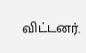விட்டனர்.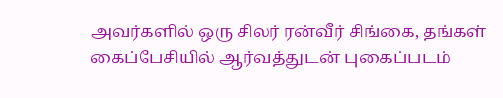அவர்களில் ஒரு சிலர் ரன்வீர் சிங்கை, தங்கள் கைப்பேசியில் ஆர்வத்துடன் புகைப்படம்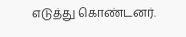எடுத்து கொண்டனர்.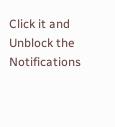Click it and Unblock the Notifications